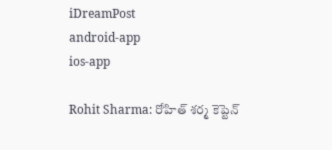iDreamPost
android-app
ios-app

Rohit Sharma: రోహిత్ శర్మ కెప్టెన్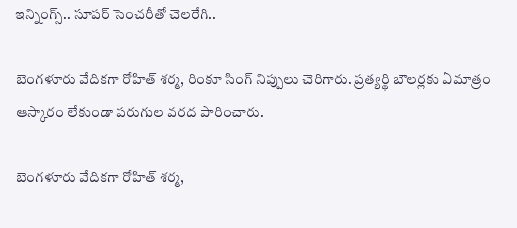ఇన్నింగ్స్.. సూపర్ సెంచరీతో చెలరేగి..

బెంగళూరు వేదికగా రోహిత్ శర్మ, రింకూ సింగ్ నిప్పులు చెరిగారు. ప్రత్యర్థి బౌలర్లకు ఏమాత్రం ఆస్కారం లేకుండా పరుగుల వరద పారించారు.

బెంగళూరు వేదికగా రోహిత్ శర్మ,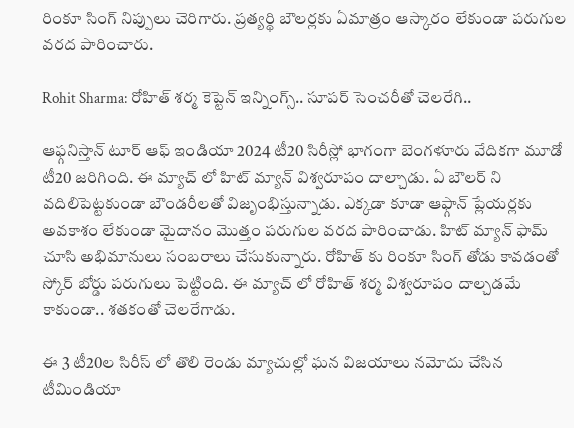రింకూ సింగ్ నిప్పులు చెరిగారు. ప్రత్యర్థి బౌలర్లకు ఏమాత్రం ఆస్కారం లేకుండా పరుగుల వరద పారించారు.

Rohit Sharma: రోహిత్ శర్మ కెప్టెన్ ఇన్నింగ్స్.. సూపర్ సెంచరీతో చెలరేగి..

ఆఫ్గనిస్తాన్ టూర్ ఆఫ్ ఇండియా 2024 టీ20 సిరీస్లో భాగంగా బెంగళూరు వేదికగా మూడో టీ20 జరిగింది. ఈ మ్యాచ్ లో హిట్ మ్యాన్ విశ్వరూపం దాల్చాడు. ఏ బౌలర్ ని వదిలిపెట్టకుండా బౌండరీలతో విజృంభిస్తున్నాడు. ఎక్కడా కూడా ఆఫ్గాన్ ప్లేయర్లకు అవకాశం లేకుండా మైదానం మొత్తం పరుగుల వరద పారించాడు. హిట్ మ్యాన్ ఫామ్ చూసి అభిమానులు సంబరాలు చేసుకున్నారు. రోహిత్ కు రింకూ సింగ్ తోడు కావడంతో స్కోర్ బోర్డు పరుగులు పెట్టింది. ఈ మ్యాచ్ లో రోహిత్ శర్మ విశ్వరూపం దాల్చడమే కాకుండా.. శతకంతో చెలరేగాడు.

ఈ 3 టీ20ల సిరీస్ లో తొలి రెండు మ్యాచుల్లో ఘన విజయాలు నమోదు చేసిన టీమిండియా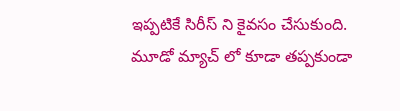ఇప్పటికే సిరీస్ ని కైవసం చేసుకుంది. మూడో మ్యాచ్ లో కూడా తప్పకుండా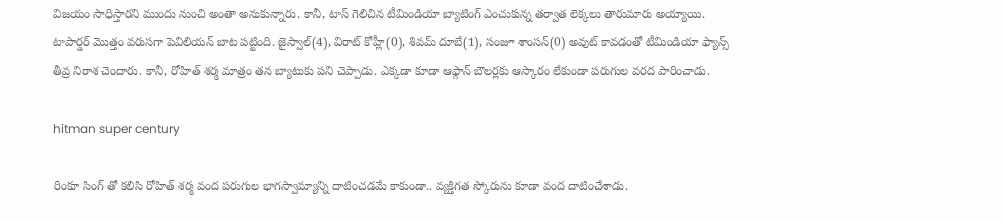విజయం సాధిస్తారని ముందు నుంచి అంతా అనుకున్నారు. కానీ, టాస్ గెలిచిన టీమిండియా బ్యాటింగ్ ఎంచుకున్న తర్వాత లెక్కలు తారుమారు అయ్యాయి. టాపార్డర్ మొత్తం వరుసగా పెవిలియన్ బాట పట్టింది. జైస్వాల్(4), విరాట్ కోహ్లీ(0), శివమ్ దూబే(1), సంజూ శాంసన్(0) అవుట్ కావడంతో టీమిండియా ఫ్యాన్స్ తీవ్ర నిరాశ చెందారు. కానీ, రోహిత్ శర్మ మాత్రం తన బ్యాటుకు పని చెప్పాడు. ఎక్కడా కూడా ఆఫ్గాన్ బౌలర్లకు ఆస్కారం లేకుండా పరుగుల వరద పారించాడు.

hitman super century

రింకూ సింగ్ తో కలిసి రోహిత్ శర్మ వంద పరుగుల భాగస్వామ్యాన్ని దాటించడమే కాకుండా.. వ్యక్తిగత స్కోరును కూడా వంద దాటించేశాడు.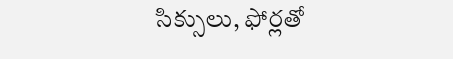సిక్సులు, ఫోర్లతో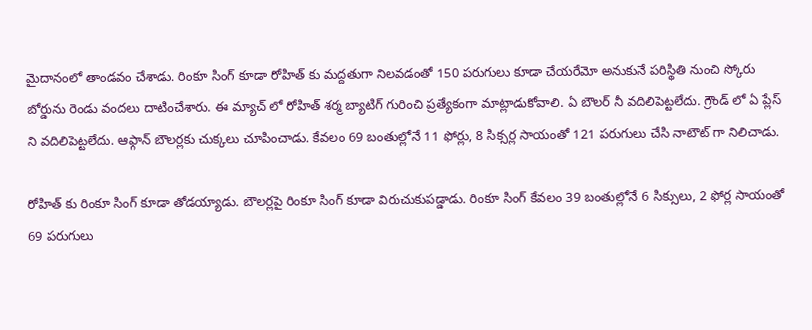మైదానంలో తాండవం చేశాడు. రింకూ సింగ్ కూడా రోహిత్ కు మద్దతుగా నిలవడంతో 150 పరుగులు కూడా చేయరేమో అనుకునే పరిస్థితి నుంచి స్కోరు బోర్డును రెండు వందలు దాటించేశారు. ఈ మ్యాచ్ లో రోహిత్ శర్మ బ్యాటిగ్ గురించి ప్రత్యేకంగా మాట్లాడుకోవాలి. ఏ బౌలర్ నీ వదిలిపెట్టలేదు. గ్రౌండ్ లో ఏ ప్లేస్ ని వదిలిపెట్టలేదు. ఆఫ్గాన్ బౌలర్లకు చుక్కలు చూపించాడు. కేవలం 69 బంతుల్లోనే 11 ఫోర్లు, 8 సిక్సర్ల సాయంతో 121 పరుగులు చేసి నాటౌట్ గా నిలిచాడు.

రోహిత్ కు రింకూ సింగ్ కూడా తోడయ్యాడు. బౌలర్లపై రింకూ సింగ్ కూడా విరుచుకుపడ్డాడు. రింకూ సింగ్ కేవలం 39 బంతుల్లోనే 6 సిక్సులు, 2 ఫోర్ల సాయంతో 69 పరుగులు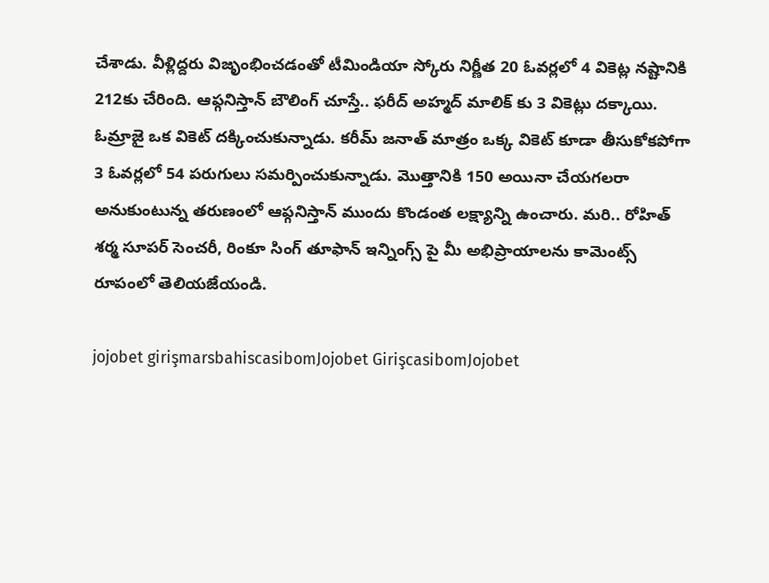చేశాడు. వీళ్లిద్దరు విజృంభించడంతో టీమిండియా స్కోరు నిర్ణీత 20 ఓవర్లలో 4 వికెట్ల నష్టానికి 212కు చేరింది. ఆఫ్గనిస్తాన్ బౌలింగ్ చూస్తే.. ఫరీద్ అహ్మద్ మాలిక్ కు 3 వికెట్లు దక్కాయి. ఓమ్రాజై ఒక వికెట్ దక్కించుకున్నాడు. కరీమ్ జనాత్ మాత్రం ఒక్క వికెట్ కూడా తీసుకోకపోగా 3 ఓవర్లలో 54 పరుగులు సమర్పించుకున్నాడు. మొత్తానికి 150 అయినా చేయగలరా అనుకుంటున్న తరుణంలో ఆఫ్గనిస్తాన్ ముందు కొండంత లక్ష్యాన్ని ఉంచారు. మరి.. రోహిత్ శర్మ సూపర్ సెంచరీ, రింకూ సింగ్ తూఫాన్ ఇన్నింగ్స్ పై మీ అభిప్రాయాలను కామెంట్స్ రూపంలో తెలియజేయండి.

jojobet girişmarsbahiscasibomJojobet GirişcasibomJojobet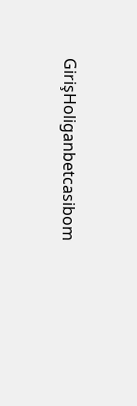GirişHoliganbetcasibom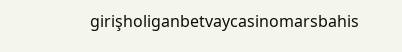girişholiganbetvaycasinomarsbahis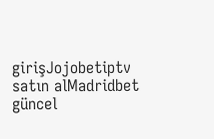girişJojobetiptv satın alMadridbet güncel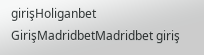girişHoliganbet GirişMadridbetMadridbet giriş